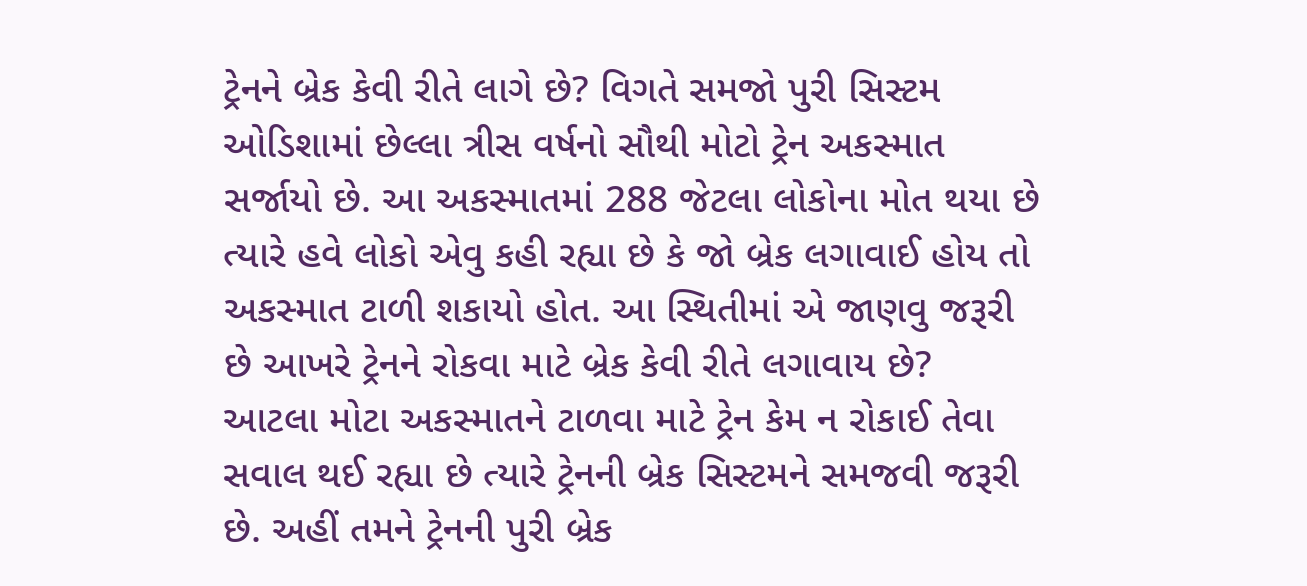ટ્રેનને બ્રેક કેવી રીતે લાગે છે? વિગતે સમજો પુરી સિસ્ટમ
ઓડિશામાં છેલ્લા ત્રીસ વર્ષનો સૌથી મોટો ટ્રેન અકસ્માત સર્જાયો છે. આ અકસ્માતમાં 288 જેટલા લોકોના મોત થયા છે ત્યારે હવે લોકો એવુ કહી રહ્યા છે કે જો બ્રેક લગાવાઈ હોય તો અકસ્માત ટાળી શકાયો હોત. આ સ્થિતીમાં એ જાણવુ જરૂરી છે આખરે ટ્રેનને રોકવા માટે બ્રેક કેવી રીતે લગાવાય છે?
આટલા મોટા અકસ્માતને ટાળવા માટે ટ્રેન કેમ ન રોકાઈ તેવા સવાલ થઈ રહ્યા છે ત્યારે ટ્રેનની બ્રેક સિસ્ટમને સમજવી જરૂરી છે. અહીં તમને ટ્રેનની પુરી બ્રેક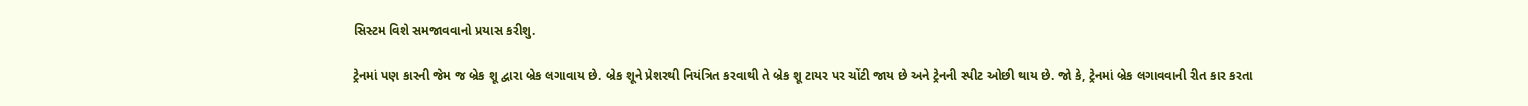સિસ્ટમ વિશે સમજાવવાનો પ્રયાસ કરીશુ.

ટ્રેનમાં પણ કારની જેમ જ બ્રેક શૂ દ્વારા બ્રેક લગાવાય છે. બ્રેક શૂને પ્રેશરથી નિયંત્રિત કરવાથી તે બ્રેક શૂ ટાયર પર ચોંટી જાય છે અને ટ્રેનની સ્પીટ ઓછી થાય છે. જો કે, ટ્રેનમાં બ્રેક લગાવવાની રીત કાર કરતા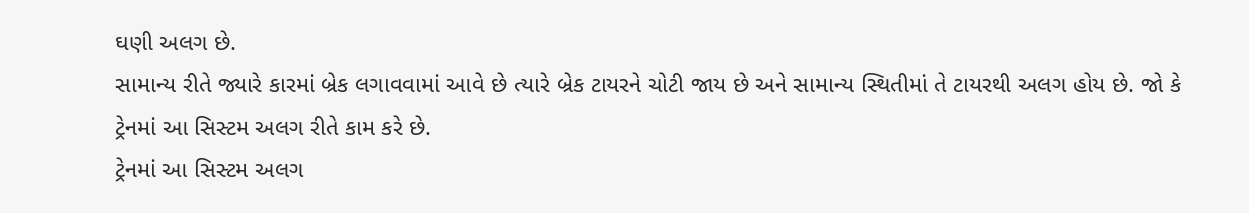ઘણી અલગ છે.
સામાન્ય રીતે જ્યારે કારમાં બ્રેક લગાવવામાં આવે છે ત્યારે બ્રેક ટાયરને ચોટી જાય છે અને સામાન્ય સ્થિતીમાં તે ટાયરથી અલગ હોય છે. જો કે ટ્રેનમાં આ સિસ્ટમ અલગ રીતે કામ કરે છે.
ટ્રેનમાં આ સિસ્ટમ અલગ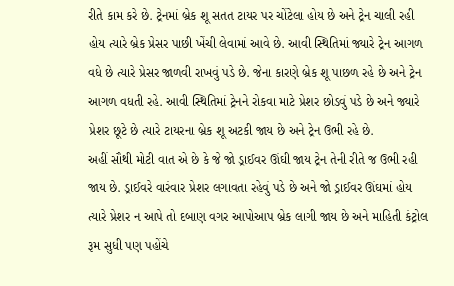રીતે કામ કરે છે. ટ્રેનમાં બ્રેક શૂ સતત ટાયર પર ચોંટેલા હોય છે અને ટ્રેન ચાલી રહી હોય ત્યારે બ્રેક પ્રેસર પાછી ખેંચી લેવામાં આવે છે. આવી સ્થિતિમાં જ્યારે ટ્રેન આગળ વધે છે ત્યારે પ્રેસર જાળવી રાખવું પડે છે. જેના કારણે બ્રેક શૂ પાછળ રહે છે અને ટ્રેન આગળ વધતી રહે. આવી સ્થિતિમાં ટ્રેનને રોકવા માટે પ્રેશર છોડવું પડે છે અને જ્યારે પ્રેશર છૂટે છે ત્યારે ટાયરના બ્રેક શૂ અટકી જાય છે અને ટ્રેન ઉભી રહે છે.
અહીં સૌથી મોટી વાત એ છે કે જે જો ડ્રાઈવર ઊંઘી જાય ટ્રેન તેની રીતે જ ઉભી રહી જાય છે. ડ્રાઈવરે વારંવાર પ્રેશર લગાવતા રહેવું પડે છે અને જો ડ્રાઈવર ઊંઘમાં હોય ત્યારે પ્રેશર ન આપે તો દબાણ વગર આપોઆપ બ્રેક લાગી જાય છે અને માહિતી કંટ્રોલ રૂમ સુધી પણ પહોંચે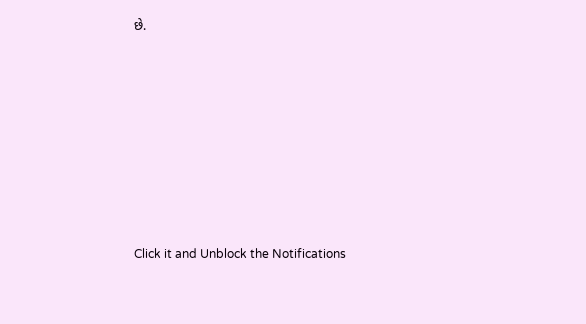છે.












Click it and Unblock the Notifications